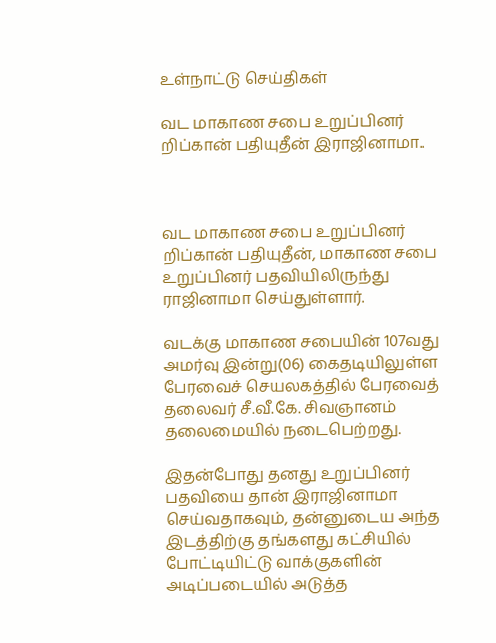உள்நாட்டு செய்திகள்

வட மாகாண சபை உறுப்பினர் றிப்கான் பதியுதீன் இராஜினாமா..



வட மாகாண சபை உறுப்பினர் றிப்கான் பதியுதீன், மாகாண சபை உறுப்பினர் பதவியிலிருந்து ராஜினாமா செய்துள்ளார்.

வடக்கு மாகாண சபையின் 107வது அமர்வு இன்று(06) கைதடியிலுள்ள பேரவைச் செயலகத்தில் பேரவைத் தலைவர் சீ.வீ.கே. சிவஞானம் தலைமையில் நடைபெற்றது.

இதன்போது தனது உறுப்பினர் பதவியை தான் இராஜினாமா செய்வதாகவும், தன்னுடைய அந்த இடத்திற்கு தங்களது கட்சியில் போட்டியிட்டு வாக்குகளின் அடிப்படையில் அடுத்த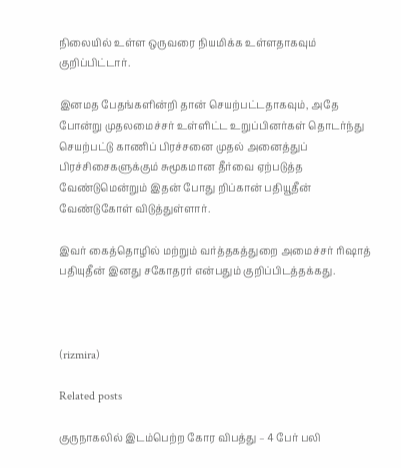நிலையில் உள்ள ஒருவரை நியமிக்க உள்ளதாகவும் குறிப்பிட்டார்.

இனமத பேதங்களின்றி தான் செயற்பட்டதாகவும், அதே போன்று முதலமைச்சர் உள்ளிட்ட உறுப்பினர்கள் தொடர்ந்து செயற்பட்டு காணிப் பிரச்சனை முதல் அனைத்துப் பிரச்சிசைகளுக்கும் சுமூகமான தீர்வை ஏற்படுத்த வேண்டுமென்றும் இதன் போது றிப்கான் பதியூதீன் வேண்டுகோள் விடுத்துள்ளார்.

இவர் கைத்தொழில் மற்றும் வர்த்தகத்துறை அமைச்சர் ரிஷாத் பதியுதீன் இனது சகோதரர் என்பதும் குறிப்பிடத்தக்கது.



(rizmira)

Related posts

குருநாகலில் இடம்பெற்ற கோர விபத்து – 4 பேர் பலி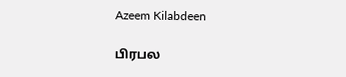Azeem Kilabdeen

பிரபல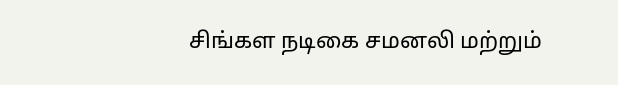சிங்கள நடிகை சமனலி மற்றும்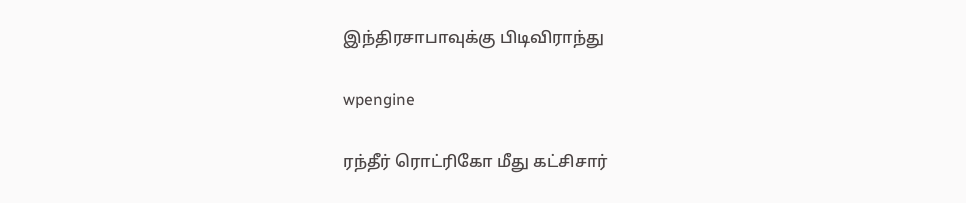இந்திரசாபாவுக்கு பிடிவிராந்து

wpengine

ரந்தீர் ரொட்ரிகோ மீது கட்சிசார்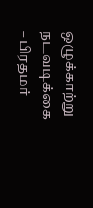ஒழுக்காற்று நடவடிக்கை – பிரதமர்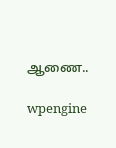ஆணை..

wpengine